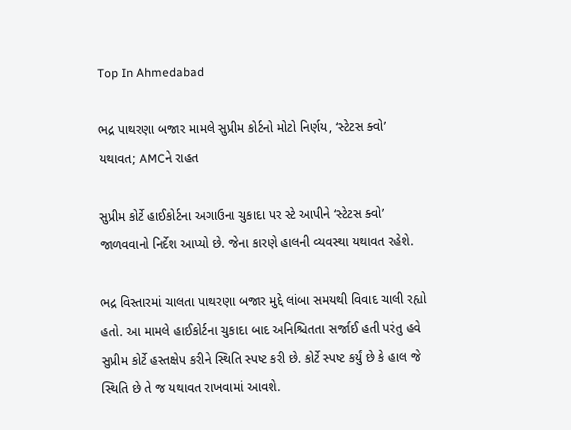Top In Ahmedabad

ભદ્ર પાથરણા બજાર મામલે સુપ્રીમ કોર્ટનો મોટો નિર્ણય, ‘સ્ટેટસ ક્વો’ યથાવત; AMCને રાહત

સુપ્રીમ કોર્ટે હાઈકોર્ટના અગાઉના ચુકાદા પર સ્ટે આપીને ‘સ્ટેટસ ક્વો’ જાળવવાનો નિર્દેશ આપ્યો છે. જેના કારણે હાલની વ્યવસ્થા યથાવત રહેશે.

ભદ્ર વિસ્તારમાં ચાલતા પાથરણા બજાર મુદ્દે લાંબા સમયથી વિવાદ ચાલી રહ્યો હતો. આ મામલે હાઈકોર્ટના ચુકાદા બાદ અનિશ્ચિતતા સર્જાઈ હતી પરંતુ હવે સુપ્રીમ કોર્ટે હસ્તક્ષેપ કરીને સ્થિતિ સ્પષ્ટ કરી છે. કોર્ટે સ્પષ્ટ કર્યું છે કે હાલ જે સ્થિતિ છે તે જ યથાવત રાખવામાં આવશે.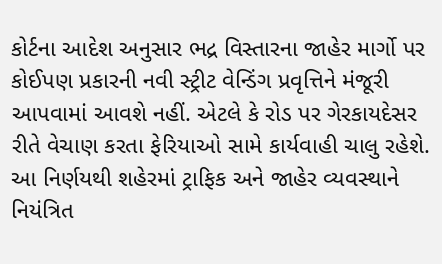કોર્ટના આદેશ અનુસાર ભદ્ર વિસ્તારના જાહેર માર્ગો પર કોઈપણ પ્રકારની નવી સ્ટ્રીટ વેન્ડિંગ પ્રવૃત્તિને મંજૂરી આપવામાં આવશે નહીં. એટલે કે રોડ પર ગેરકાયદેસર રીતે વેચાણ કરતા ફેરિયાઓ સામે કાર્યવાહી ચાલુ રહેશે. આ નિર્ણયથી શહેરમાં ટ્રાફિક અને જાહેર વ્યવસ્થાને નિયંત્રિત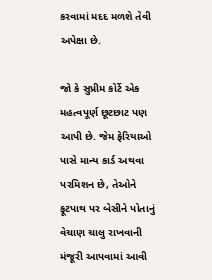કરવામાં મદદ મળશે તેવી અપેક્ષા છે.

જો કે સુપ્રીમ કોર્ટે એક મહત્વપૂર્ણ છૂટછાટ પણ આપી છે. જેમ ફેરિયાઓ પાસે માન્ય કાર્ડ અથવા પરમિશન છે, તેઓને ફૂટપાથ પર બેસીને પોતાનું વેચાણ ચાલુ રાખવાની મંજૂરી આપવામાં આવી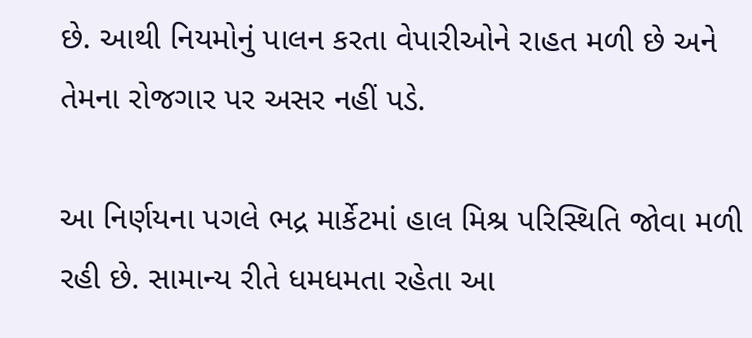છે. આથી નિયમોનું પાલન કરતા વેપારીઓને રાહત મળી છે અને તેમના રોજગાર પર અસર નહીં પડે.

આ નિર્ણયના પગલે ભદ્ર માર્કેટમાં હાલ મિશ્ર પરિસ્થિતિ જોવા મળી રહી છે. સામાન્ય રીતે ધમધમતા રહેતા આ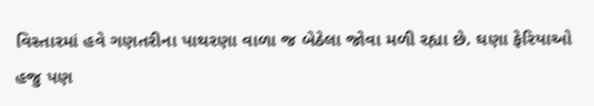વિસ્તારમાં હવે ગણતરીના પાથરણા વાળા જ બેઠેલા જોવા મળી રહ્યા છે. ઘણા ફેરિયાઓ હજુ પણ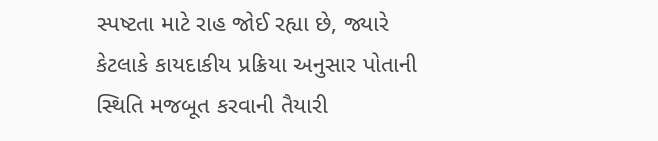સ્પષ્ટતા માટે રાહ જોઈ રહ્યા છે, જ્યારે કેટલાકે કાયદાકીય પ્રક્રિયા અનુસાર પોતાની સ્થિતિ મજબૂત કરવાની તૈયારી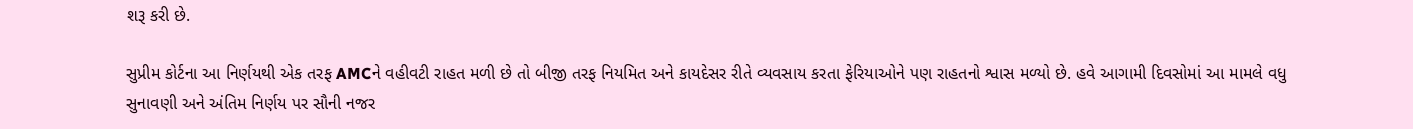શરૂ કરી છે.

સુપ્રીમ કોર્ટના આ નિર્ણયથી એક તરફ AMCને વહીવટી રાહત મળી છે તો બીજી તરફ નિયમિત અને કાયદેસર રીતે વ્યવસાય કરતા ફેરિયાઓને પણ રાહતનો શ્વાસ મળ્યો છે. હવે આગામી દિવસોમાં આ મામલે વધુ સુનાવણી અને અંતિમ નિર્ણય પર સૌની નજર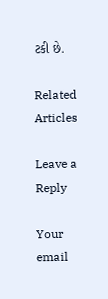ટકી છે.

Related Articles

Leave a Reply

Your email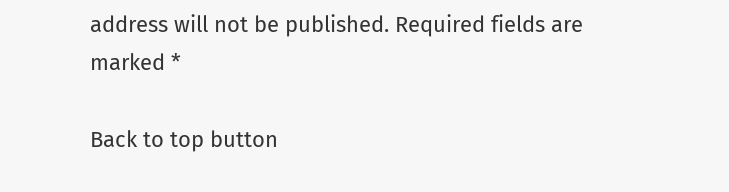address will not be published. Required fields are marked *

Back to top button